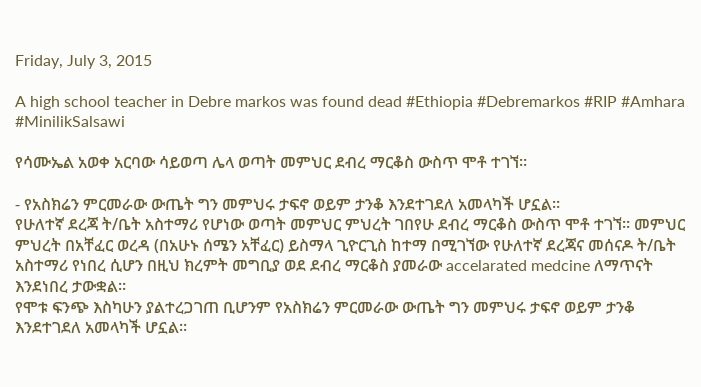Friday, July 3, 2015

A high school teacher in Debre markos was found dead #Ethiopia #Debremarkos #RIP #Amhara #MinilikSalsawi

የሳሙኤል አወቀ አርባው ሳይወጣ ሌላ ወጣት መምህር ደብረ ማርቆስ ውስጥ ሞቶ ተገኘ።

- የአስክሬን ምርመራው ውጤት ግን መምህሩ ታፍኖ ወይም ታንቆ እንደተገደለ አመላካች ሆኗል።
የሁለተኛ ደረጃ ት/ቤት አስተማሪ የሆነው ወጣት መምህር ምህረት ገበየሁ ደብረ ማርቆስ ውስጥ ሞቶ ተገኘ። መምህር ምህረት በአቸፈር ወረዳ (በአሁኑ ሰሜን አቸፈር) ይስማላ ጊዮርጊስ ከተማ በሚገኘው የሁለተኛ ደረጃና መሰናዶ ት/ቤት አስተማሪ የነበረ ሲሆን በዚህ ክረምት መግቢያ ወደ ደብረ ማርቆስ ያመራው accelarated medcine ለማጥናት እንደነበረ ታውቋል።
የሞቱ ፍንጭ እስካሁን ያልተረጋገጠ ቢሆንም የአስክሬን ምርመራው ውጤት ግን መምህሩ ታፍኖ ወይም ታንቆ እንደተገደለ አመላካች ሆኗል።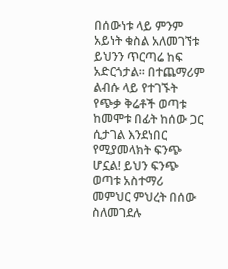በሰውነቱ ላይ ምንም አይነት ቁስል አለመገኘቱ ይህንን ጥርጣሬ ከፍ አድርጎታል። በተጨማሪም ልብሱ ላይ የተገኙት የጭቃ ቅሬቶች ወጣቱ ከመሞቱ በፊት ከሰው ጋር ሲታገል እንደነበር የሚያመላክት ፍንጭ ሆኗል! ይህን ፍንጭ ወጣቱ አስተማሪ መምህር ምህረት በሰው ስለመገደሉ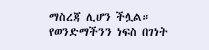ማስረጃ ሊሆን ችሏል።
የወንድማችንን ነፍስ በገነት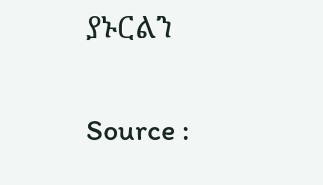ያኑርልን

Source :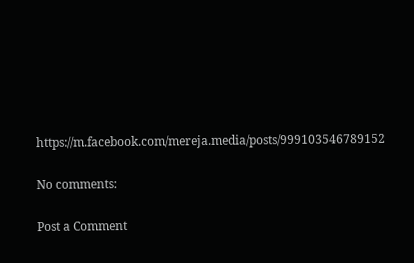https://m.facebook.com/mereja.media/posts/999103546789152

No comments:

Post a Comment